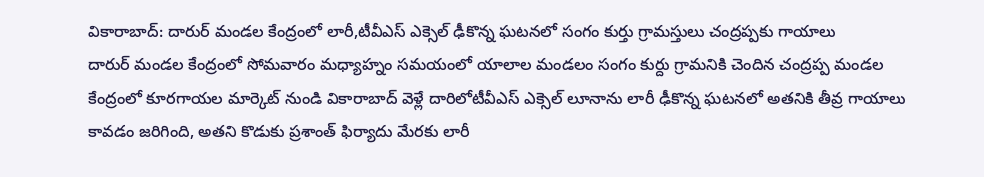వికారాబాద్: దారుర్ మండల కేంద్రంలో లారీ,టీవీఎస్ ఎక్సెల్ ఢీకొన్న ఘటనలో సంగం కుర్తు గ్రామస్తులు చంద్రప్పకు గాయాలు
దారుర్ మండల కేంద్రంలో సోమవారం మధ్యాహ్నం సమయంలో యాలాల మండలం సంగం కుర్దు గ్రామనికి చెందిన చంద్రప్ప మండల కేంద్రంలో కూరగాయల మార్కెట్ నుండి వికారాబాద్ వెళ్లే దారిలోటీవీఎస్ ఎక్సెల్ లూనాను లారీ ఢీకొన్న ఘటనలో అతనికి తీవ్ర గాయాలు కావడం జరిగింది, అతని కొడుకు ప్రశాంత్ ఫిర్యాదు మేరకు లారీ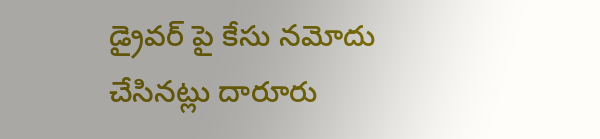డ్రైవర్ పై కేసు నమోదు చేసినట్లు దారూరు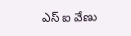ఎస్ ఐ వేణు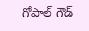గోపాల్ గౌడ్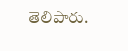తెలిపారు.